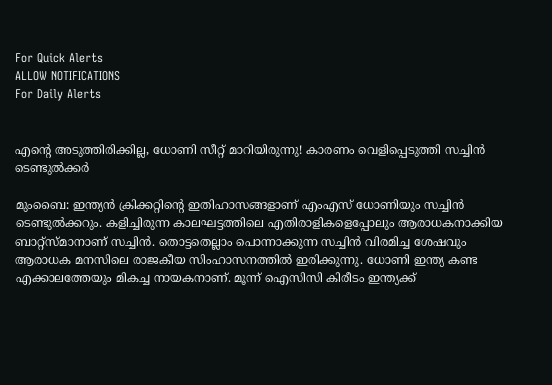For Quick Alerts
ALLOW NOTIFICATIONS
For Daily Alerts


എന്റെ അടുത്തിരിക്കില്ല, ധോണി സീറ്റ് മാറിയിരുന്നു! കാരണം വെളിപ്പെടുത്തി സച്ചിന്‍ ടെണ്ടുല്‍ക്കര്‍

മുംബൈ: ഇന്ത്യന്‍ ക്രിക്കറ്റിന്റെ ഇതിഹാസങ്ങളാണ് എംഎസ് ധോണിയും സച്ചിന്‍ ടെണ്ടുല്‍ക്കറും. കളിച്ചിരുന്ന കാലഘട്ടത്തിലെ എതിരാളികളെപ്പോലും ആരാധകനാക്കിയ ബാറ്റ്‌സ്മാനാണ് സച്ചിന്‍. തൊട്ടതെല്ലാം പൊന്നാക്കുന്ന സച്ചിന്‍ വിരമിച്ച ശേഷവും ആരാധക മനസിലെ രാജകീയ സിംഹാസനത്തില്‍ ഇരിക്കുന്നു. ധോണി ഇന്ത്യ കണ്ട എക്കാലത്തേയും മികച്ച നായകനാണ്. മൂന്ന് ഐസിസി കിരീടം ഇന്ത്യക്ക്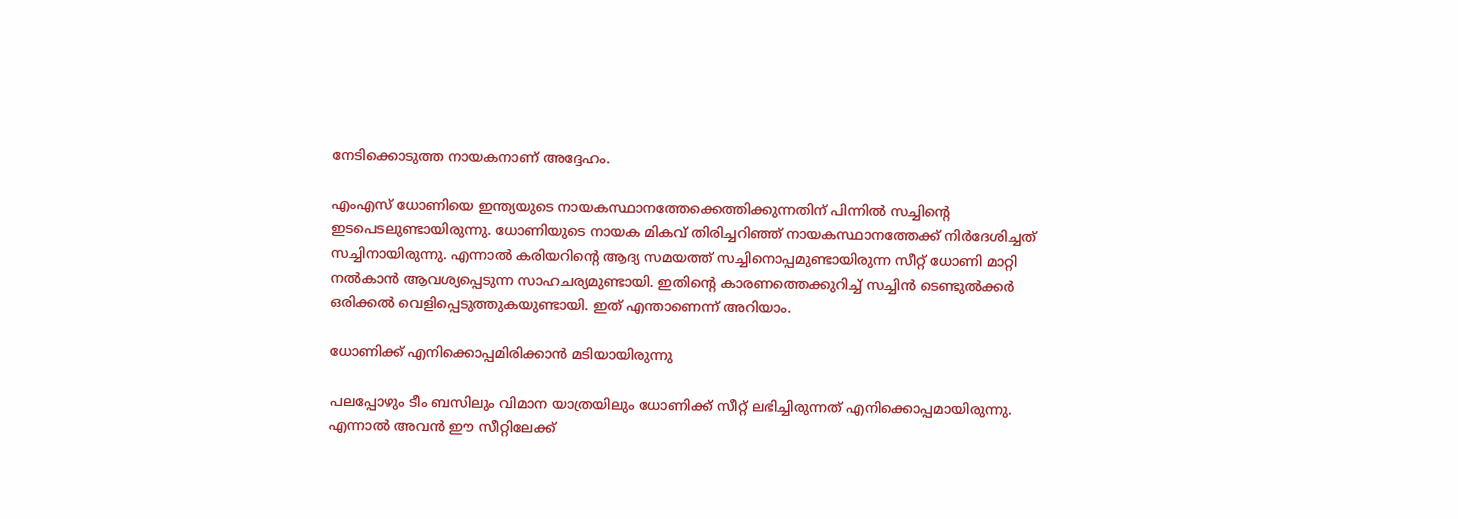നേടിക്കൊടുത്ത നായകനാണ് അദ്ദേഹം.

എംഎസ് ധോണിയെ ഇന്ത്യയുടെ നായകസ്ഥാനത്തേക്കെത്തിക്കുന്നതിന് പിന്നില്‍ സച്ചിന്റെ ഇടപെടലുണ്ടായിരുന്നു. ധോണിയുടെ നായക മികവ് തിരിച്ചറിഞ്ഞ് നായകസ്ഥാനത്തേക്ക് നിര്‍ദേശിച്ചത് സച്ചിനായിരുന്നു. എന്നാല്‍ കരിയറിന്റെ ആദ്യ സമയത്ത് സച്ചിനൊപ്പമുണ്ടായിരുന്ന സീറ്റ് ധോണി മാറ്റി നല്‍കാന്‍ ആവശ്യപ്പെടുന്ന സാഹചര്യമുണ്ടായി. ഇതിന്റെ കാരണത്തെക്കുറിച്ച് സച്ചിന്‍ ടെണ്ടുല്‍ക്കര്‍ ഒരിക്കല്‍ വെളിപ്പെടുത്തുകയുണ്ടായി. ഇത് എന്താണെന്ന് അറിയാം.

ധോണിക്ക് എനിക്കൊപ്പമിരിക്കാന്‍ മടിയായിരുന്നു

പലപ്പോഴും ടീം ബസിലും വിമാന യാത്രയിലും ധോണിക്ക് സീറ്റ് ലഭിച്ചിരുന്നത് എനിക്കൊപ്പമായിരുന്നു. എന്നാല്‍ അവന്‍ ഈ സീറ്റിലേക്ക്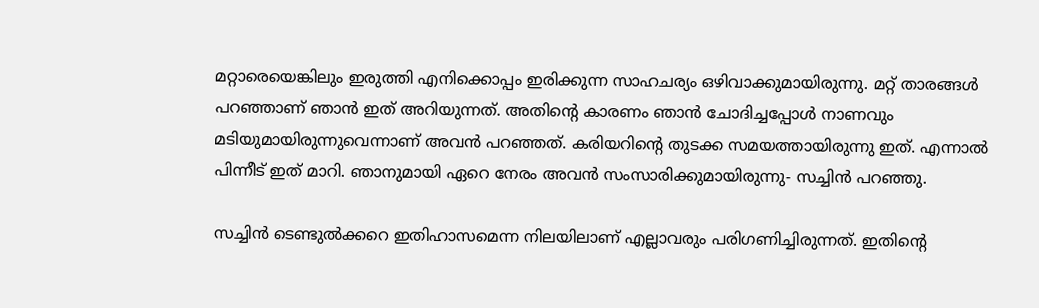മറ്റാരെയെങ്കിലും ഇരുത്തി എനിക്കൊപ്പം ഇരിക്കുന്ന സാഹചര്യം ഒഴിവാക്കുമായിരുന്നു. മറ്റ് താരങ്ങള്‍ പറഞ്ഞാണ് ഞാന്‍ ഇത് അറിയുന്നത്. അതിന്റെ കാരണം ഞാന്‍ ചോദിച്ചപ്പോള്‍ നാണവും മടിയുമായിരുന്നുവെന്നാണ് അവന്‍ പറഞ്ഞത്. കരിയറിന്റെ തുടക്ക സമയത്തായിരുന്നു ഇത്. എന്നാല്‍ പിന്നീട് ഇത് മാറി. ഞാനുമായി ഏറെ നേരം അവന്‍ സംസാരിക്കുമായിരുന്നു- സച്ചിന്‍ പറഞ്ഞു.

സച്ചിന്‍ ടെണ്ടുല്‍ക്കറെ ഇതിഹാസമെന്ന നിലയിലാണ് എല്ലാവരും പരിഗണിച്ചിരുന്നത്. ഇതിന്റെ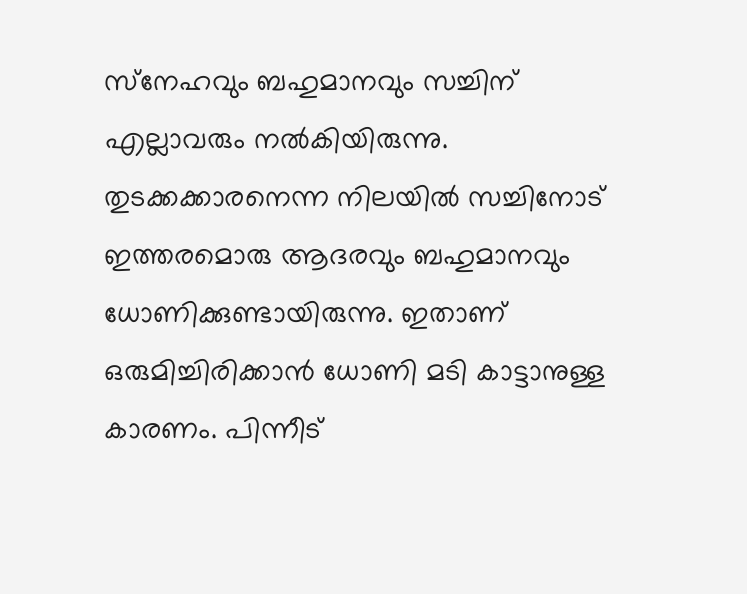സ്‌നേഹവും ബഹുമാനവും സച്ചിന് എല്ലാവരും നല്‍കിയിരുന്നു. തുടക്കക്കാരനെന്ന നിലയില്‍ സച്ചിനോട് ഇത്തരമൊരു ആദരവും ബഹുമാനവും ധോണിക്കുണ്ടായിരുന്നു. ഇതാണ് ഒരുമിച്ചിരിക്കാന്‍ ധോണി മടി കാട്ടാനുള്ള കാരണം. പിന്നീട്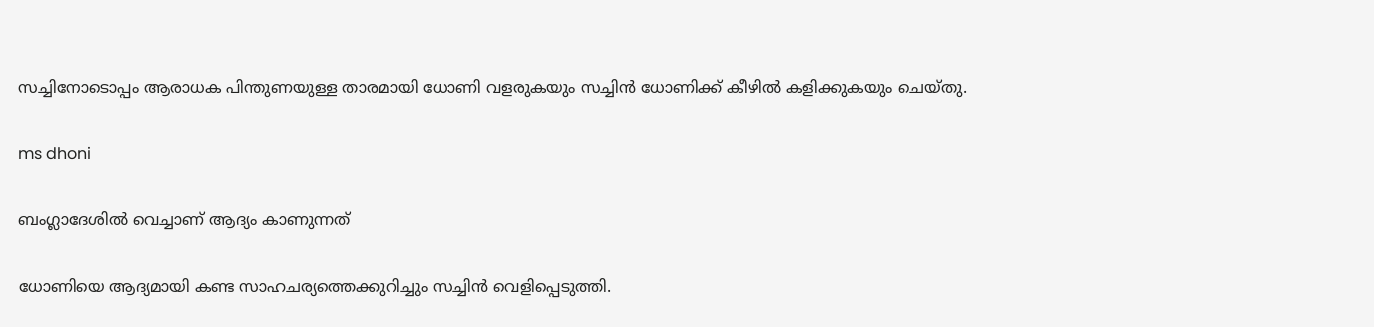സച്ചിനോടൊപ്പം ആരാധക പിന്തുണയുള്ള താരമായി ധോണി വളരുകയും സച്ചിന്‍ ധോണിക്ക് കീഴില്‍ കളിക്കുകയും ചെയ്തു.

ms dhoni

ബംഗ്ലാദേശില്‍ വെച്ചാണ് ആദ്യം കാണുന്നത്

ധോണിയെ ആദ്യമായി കണ്ട സാഹചര്യത്തെക്കുറിച്ചും സച്ചിന്‍ വെളിപ്പെടുത്തി.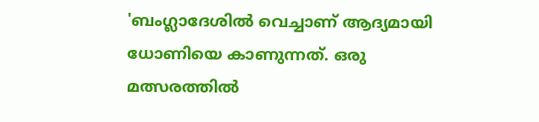'ബംഗ്ലാദേശില്‍ വെച്ചാണ് ആദ്യമായി ധോണിയെ കാണുന്നത്. ഒരു മത്സരത്തില്‍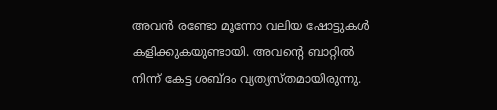അവന്‍ രണ്ടോ മൂന്നോ വലിയ ഷോട്ടുകള്‍ കളിക്കുകയുണ്ടായി. അവന്റെ ബാറ്റില്‍ നിന്ന് കേട്ട ശബ്ദം വ്യത്യസ്തമായിരുന്നു.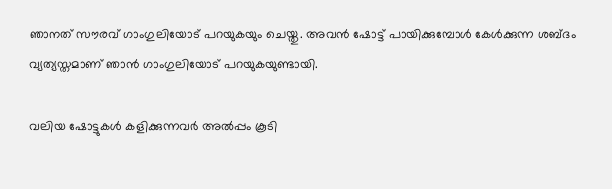ഞാനത് സൗരവ് ഗാംഗുലിയോട് പറയുകയും ചെയ്തു. അവന്‍ ഷോട്ട് പായിക്കുമ്പോള്‍ കേള്‍ക്കുന്ന ശബ്ദം വ്യത്യസ്തമാണ് ഞാന്‍ ഗാംഗുലിയോട് പറയുകയുണ്ടായി.

വലിയ ഷോട്ടുകള്‍ കളിക്കുന്നവര്‍ അല്‍പ്പം കൂടി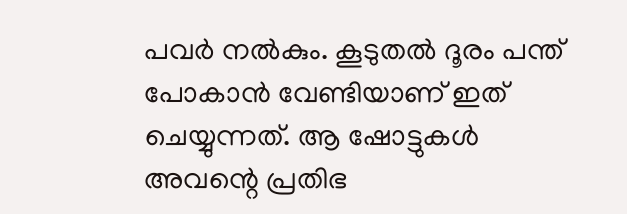പവര്‍ നല്‍കും. കൂടുതല്‍ ദൂരം പന്ത് പോകാന്‍ വേണ്ടിയാണ് ഇത് ചെയ്യുന്നത്. ആ ഷോട്ടുകള്‍ അവന്റെ പ്രതിഭ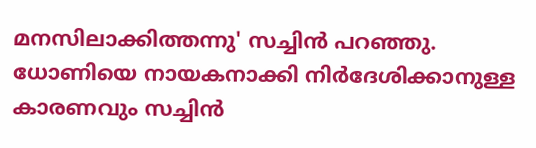മനസിലാക്കിത്തന്നു' സച്ചിന്‍ പറഞ്ഞു. ധോണിയെ നായകനാക്കി നിര്‍ദേശിക്കാനുള്ള കാരണവും സച്ചിന്‍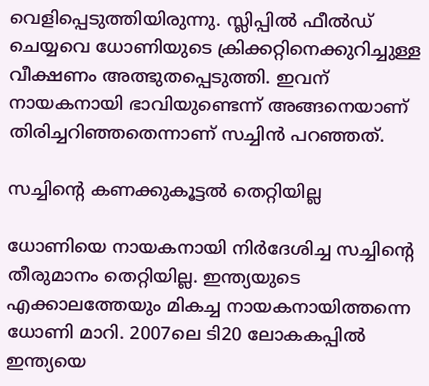വെളിപ്പെടുത്തിയിരുന്നു. സ്ലിപ്പില്‍ ഫീല്‍ഡ് ചെയ്യവെ ധോണിയുടെ ക്രിക്കറ്റിനെക്കുറിച്ചുള്ള വീക്ഷണം അത്ഭുതപ്പെടുത്തി. ഇവന് നായകനായി ഭാവിയുണ്ടെന്ന് അങ്ങനെയാണ് തിരിച്ചറിഞ്ഞതെന്നാണ് സച്ചിന്‍ പറഞ്ഞത്.

സച്ചിന്റെ കണക്കുകൂട്ടല്‍ തെറ്റിയില്ല

ധോണിയെ നായകനായി നിര്‍ദേശിച്ച സച്ചിന്റെ തീരുമാനം തെറ്റിയില്ല. ഇന്ത്യയുടെ എക്കാലത്തേയും മികച്ച നായകനായിത്തന്നെ ധോണി മാറി. 2007ലെ ടി20 ലോകകപ്പില്‍ ഇന്ത്യയെ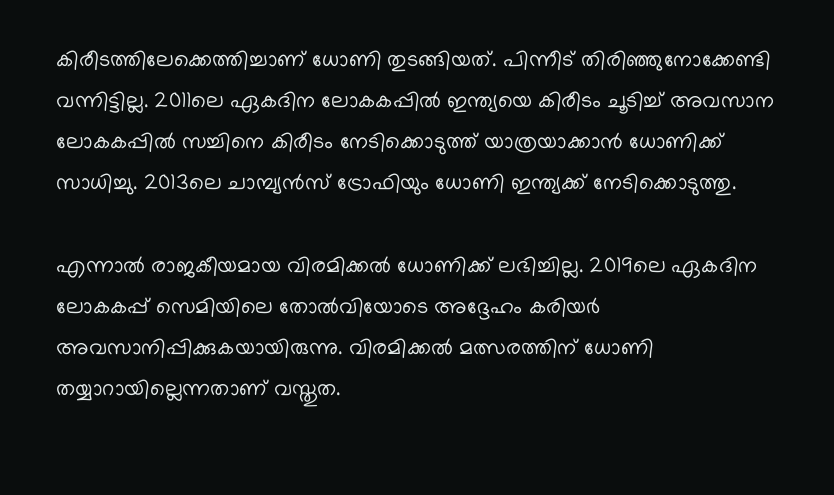കിരീടത്തിലേക്കെത്തിച്ചാണ് ധോണി തുടങ്ങിയത്. പിന്നീട് തിരിഞ്ഞുനോക്കേണ്ടി വന്നിട്ടില്ല. 2011ലെ ഏകദിന ലോകകപ്പില്‍ ഇന്ത്യയെ കിരീടം ചൂടിച്ച് അവസാന ലോകകപ്പില്‍ സച്ചിനെ കിരീടം നേടിക്കൊടുത്ത് യാത്രയാക്കാന്‍ ധോണിക്ക് സാധിച്ചു. 2013ലെ ചാമ്പ്യന്‍സ് ട്രോഫിയും ധോണി ഇന്ത്യക്ക് നേടിക്കൊടുത്തു.

എന്നാല്‍ രാജകീയമായ വിരമിക്കല്‍ ധോണിക്ക് ലഭിച്ചില്ല. 2019ലെ ഏകദിന ലോകകപ്പ് സെമിയിലെ തോല്‍വിയോടെ അദ്ദേഹം കരിയര്‍ അവസാനിപ്പിക്കുകയായിരുന്നു. വിരമിക്കല്‍ മത്സരത്തിന് ധോണി തയ്യാറായില്ലെന്നതാണ് വസ്തുത.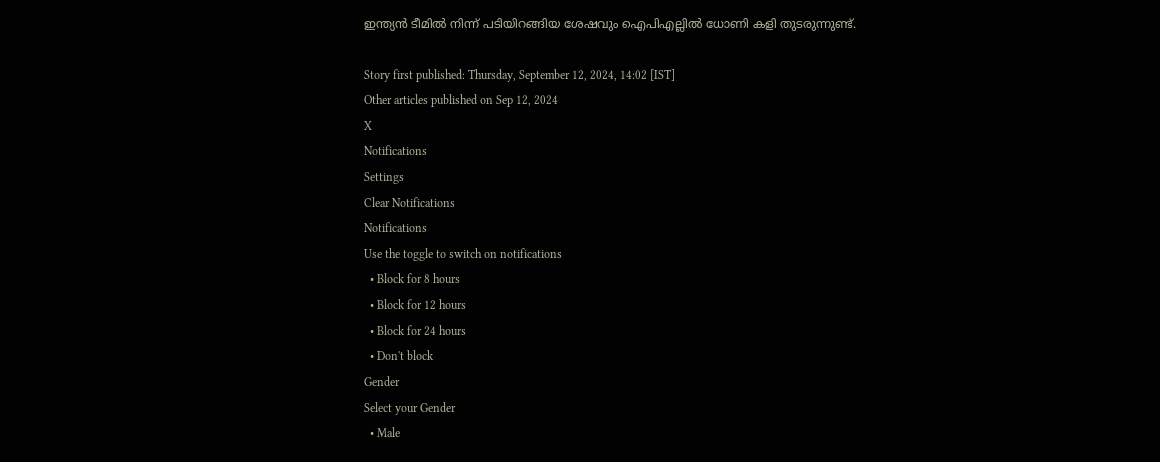ഇന്ത്യന്‍ ടീമില്‍ നിന്ന് പടിയിറങ്ങിയ ശേഷവും ഐപിഎല്ലില്‍ ധോണി കളി തുടരുന്നുണ്ട്.

Story first published: Thursday, September 12, 2024, 14:02 [IST]
Other articles published on Sep 12, 2024
X
Notifications
Settings
Clear Notifications
Notifications
Use the toggle to switch on notifications
  • Block for 8 hours
  • Block for 12 hours
  • Block for 24 hours
  • Don't block
Gender
Select your Gender
  • Male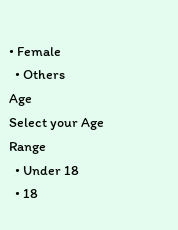• Female
  • Others
Age
Select your Age Range
  • Under 18
  • 18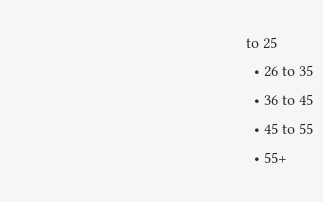to 25
  • 26 to 35
  • 36 to 45
  • 45 to 55
  • 55+